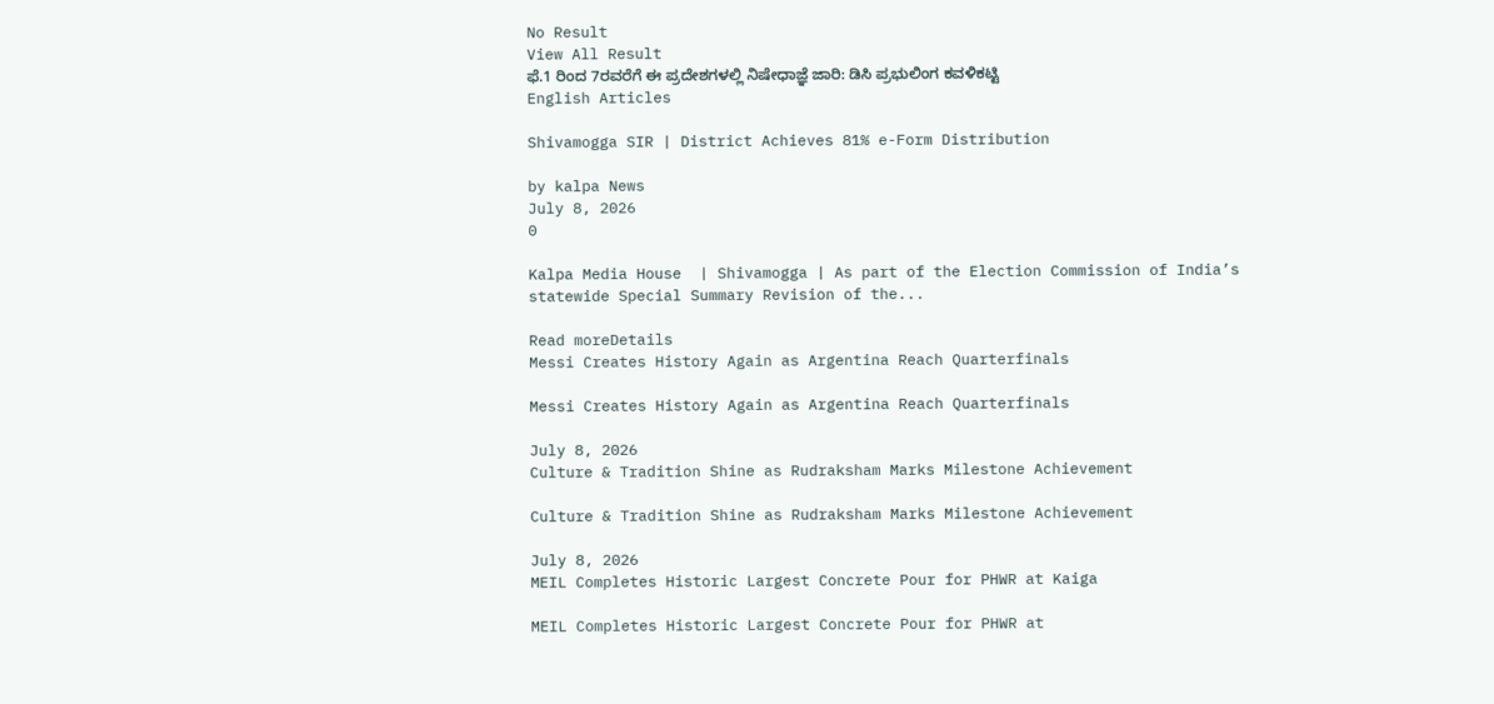No Result
View All Result
ಫೆ.1 ರಿಂದ 7ರವರೆಗೆ ಈ ಪ್ರದೇಶಗಳಲ್ಲಿ ನಿಷೇಧಾಜ್ಞೆ ಜಾರಿ: ಡಿಸಿ ಪ್ರಭುಲಿಂಗ ಕವಳಿಕಟ್ಟಿ
English Articles

Shivamogga SIR | District Achieves 81% e-Form Distribution

by kalpa News
July 8, 2026
0

Kalpa Media House  | Shivamogga | As part of the Election Commission of India’s statewide Special Summary Revision of the...

Read moreDetails
Messi Creates History Again as Argentina Reach Quarterfinals

Messi Creates History Again as Argentina Reach Quarterfinals

July 8, 2026
Culture & Tradition Shine as Rudraksham Marks Milestone Achievement

Culture & Tradition Shine as Rudraksham Marks Milestone Achievement

July 8, 2026
MEIL Completes Historic Largest Concrete Pour for PHWR at Kaiga

MEIL Completes Historic Largest Concrete Pour for PHWR at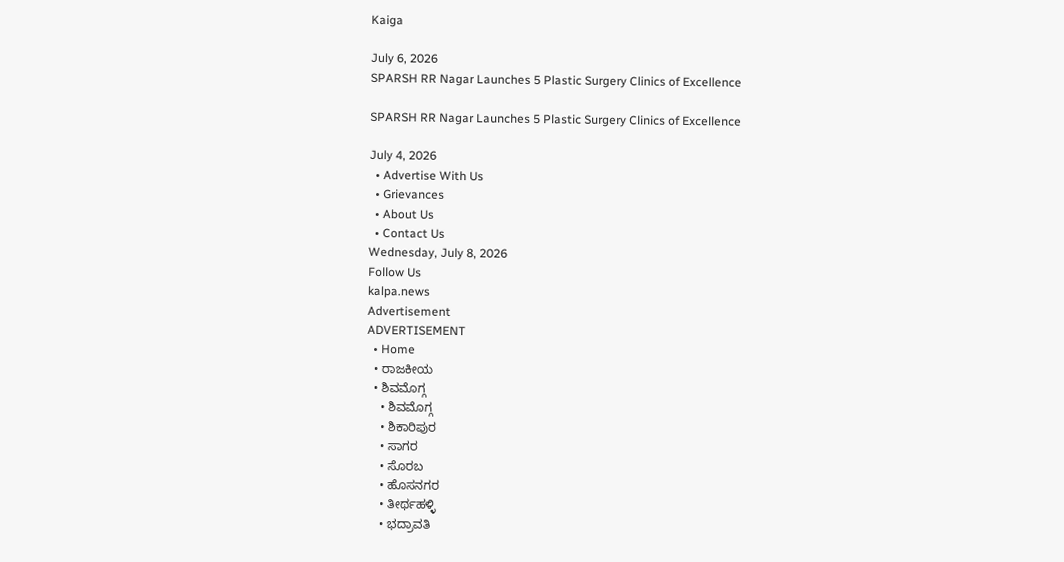Kaiga

July 6, 2026
SPARSH RR Nagar Launches 5 Plastic Surgery Clinics of Excellence

SPARSH RR Nagar Launches 5 Plastic Surgery Clinics of Excellence

July 4, 2026
  • Advertise With Us
  • Grievances
  • About Us
  • Contact Us
Wednesday, July 8, 2026
Follow Us
kalpa.news
Advertisement
ADVERTISEMENT
  • Home
  • ರಾಜಕೀಯ
  • ಶಿವಮೊಗ್ಗ
    • ಶಿವಮೊಗ್ಗ
    • ಶಿಕಾರಿಪುರ
    • ಸಾಗರ
    • ಸೊರಬ
    • ಹೊಸನಗರ
    • ತೀರ್ಥಹಳ್ಳಿ
    • ಭದ್ರಾವತಿ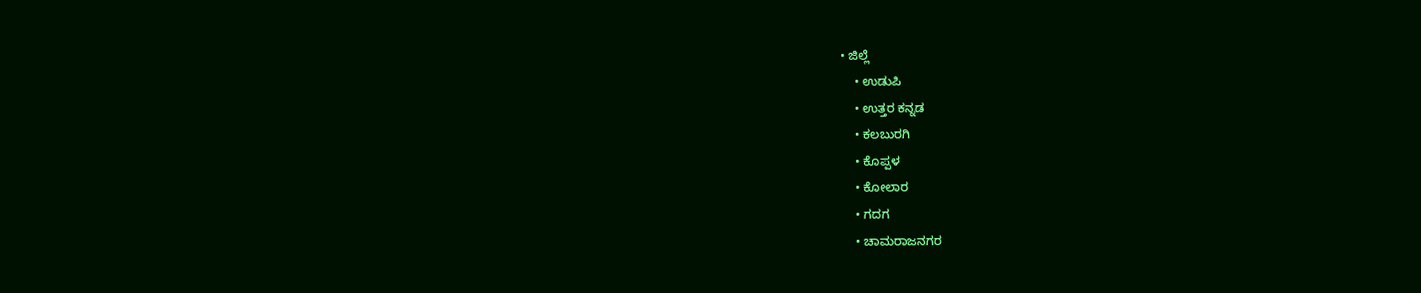• ಜಿಲ್ಲೆ
    • ಉಡುಪಿ
    • ಉತ್ತರ ಕನ್ನಡ
    • ಕಲಬುರಗಿ
    • ಕೊಪ್ಪಳ
    • ಕೋಲಾರ
    • ಗದಗ
    • ಚಾಮರಾಜನಗರ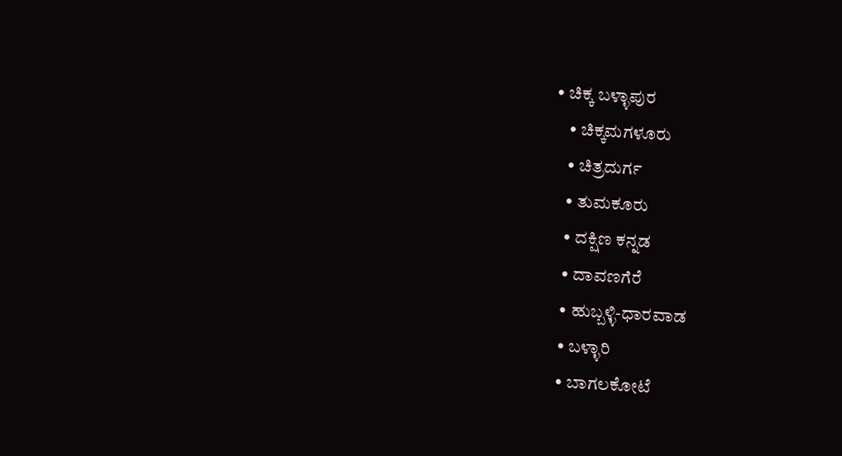• ಚಿಕ್ಕ ಬಳ್ಳಾಪುರ
    • ಚಿಕ್ಕಮಗಳೂರು
    • ಚಿತ್ರದುರ್ಗ
    • ತುಮಕೂರು
    • ದಕ್ಷಿಣ ಕನ್ನಡ
    • ದಾವಣಗೆರೆ
    • ಹುಬ್ಬಳ್ಳಿ-ಧಾರವಾಡ
    • ಬಳ್ಳಾರಿ
    • ಬಾಗಲಕೋಟೆ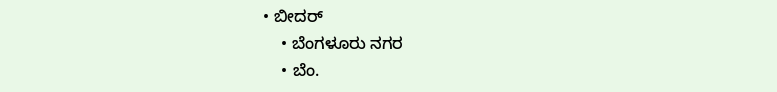• ಬೀದರ್
    • ಬೆಂಗಳೂರು ನಗರ
    • ಬೆಂ.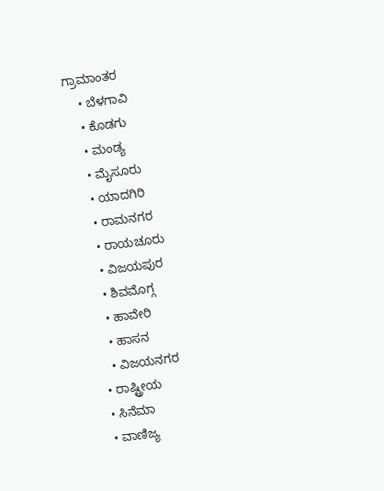ಗ್ರಾಮಾಂತರ
    • ಬೆಳಗಾವಿ
    • ಕೊಡಗು
    • ಮಂಡ್ಯ
    • ಮೈಸೂರು
    • ಯಾದಗಿರಿ
    • ರಾಮನಗರ
    • ರಾಯಚೂರು
    • ವಿಜಯಪುರ
    • ಶಿವಮೊಗ್ಗ
    • ಹಾವೇರಿ
    • ಹಾಸನ
    • ವಿಜಯನಗರ
  • ರಾಷ್ಟ್ರೀಯ
  • ಸಿನೆಮಾ
  • ವಾಣಿಜ್ಯ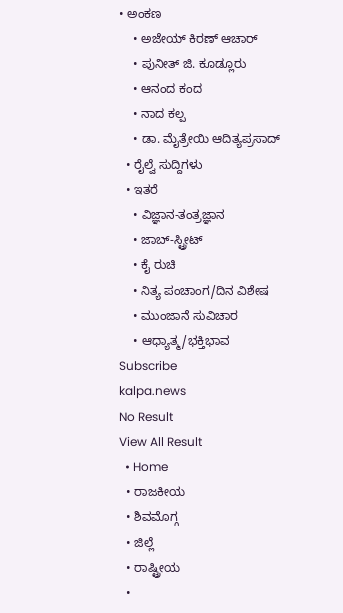• ಅಂಕಣ
    • ಅಜೇಯ್ ಕಿರಣ್ ಆಚಾರ್
    • ಪುನೀತ್ ಜಿ. ಕೂಡ್ಲೂರು
    • ಆನಂದ ಕಂದ
    • ನಾದ ಕಲ್ಪ
    • ಡಾ. ಮೈತ್ರೇಯಿ ಆದಿತ್ಯಪ್ರಸಾದ್
  • ರೈಲ್ವೆ ಸುದ್ದಿಗಳು
  • ಇತರೆ
    • ವಿಜ್ಞಾನ-ತಂತ್ರಜ್ಞಾನ
    • ಜಾಬ್-ಸ್ಟ್ರೀಟ್
    • ಕೈ ರುಚಿ
    • ನಿತ್ಯ ಪಂಚಾಂಗ/ದಿನ ವಿಶೇಷ
    • ಮುಂಜಾನೆ ಸುವಿಚಾರ
    • ಆಧ್ಯಾತ್ಮ/ಭಕ್ತಿಭಾವ
Subscribe
kalpa.news
No Result
View All Result
  • Home
  • ರಾಜಕೀಯ
  • ಶಿವಮೊಗ್ಗ
  • ಜಿಲ್ಲೆ
  • ರಾಷ್ಟ್ರೀಯ
  •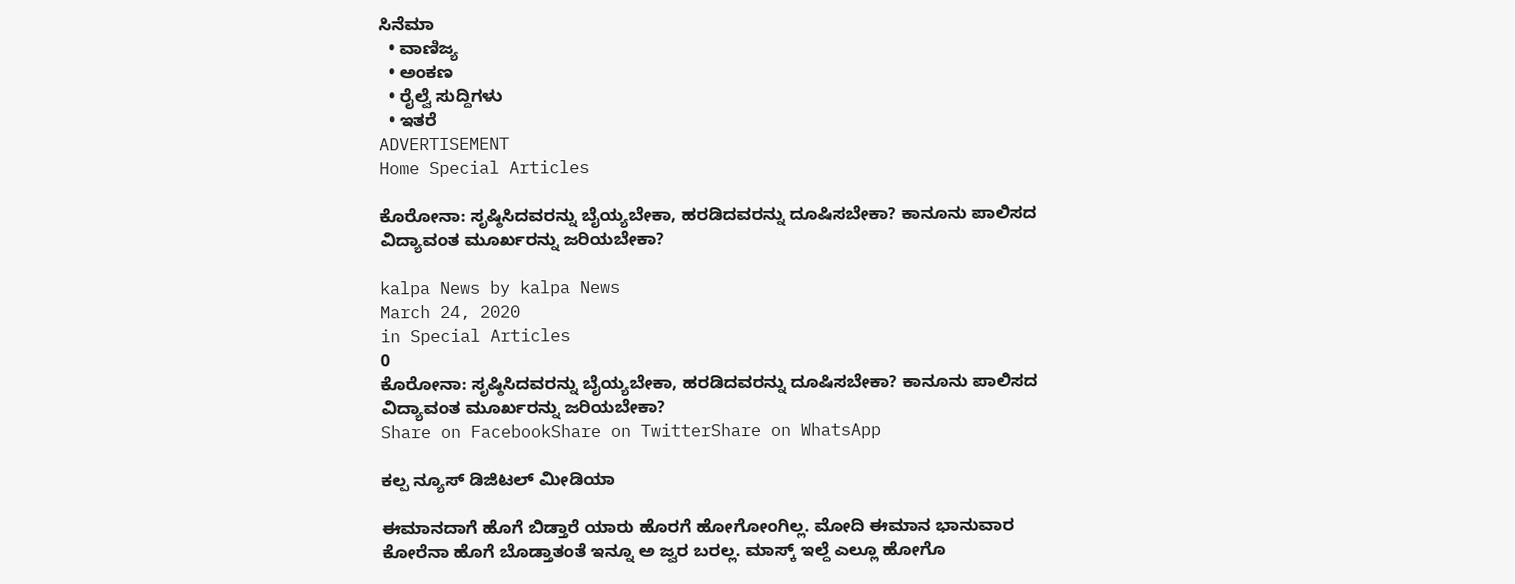ಸಿನೆಮಾ
  • ವಾಣಿಜ್ಯ
  • ಅಂಕಣ
  • ರೈಲ್ವೆ ಸುದ್ದಿಗಳು
  • ಇತರೆ
ADVERTISEMENT
Home Special Articles

ಕೊರೋನಾ: ಸೃಷ್ಠಿಸಿದವರನ್ನು ಬೈಯ್ಯಬೇಕಾ, ಹರಡಿದವರನ್ನು ದೂಷಿಸಬೇಕಾ? ಕಾನೂನು ಪಾಲಿಸದ ವಿದ್ಯಾವಂತ ಮೂರ್ಖರನ್ನು ಜರಿಯಬೇಕಾ?

kalpa News by kalpa News
March 24, 2020
in Special Articles
0
ಕೊರೋನಾ: ಸೃಷ್ಠಿಸಿದವರನ್ನು ಬೈಯ್ಯಬೇಕಾ, ಹರಡಿದವರನ್ನು ದೂಷಿಸಬೇಕಾ? ಕಾನೂನು ಪಾಲಿಸದ ವಿದ್ಯಾವಂತ ಮೂರ್ಖರನ್ನು ಜರಿಯಬೇಕಾ?
Share on FacebookShare on TwitterShare on WhatsApp

ಕಲ್ಪ ನ್ಯೂಸ್ ಡಿಜಿಟಲ್ ಮೀಡಿಯಾ

ಈಮಾನದಾಗೆ ಹೊಗೆ ಬಿಡ್ತಾರೆ ಯಾರು ಹೊರಗೆ ಹೋಗೋಂಗಿಲ್ಲ. ಮೋದಿ ಈಮಾನ ಭಾನುವಾರ ಕೋರೆನಾ ಹೊಗೆ ಬೊಡ್ತಾತಂತೆ ಇನ್ನೂ ಅ ಜ್ವರ ಬರಲ್ಲ. ಮಾಸ್ಕ್‌ ಇಲ್ದೆ ಎಲ್ಲೂ ಹೋಗೊ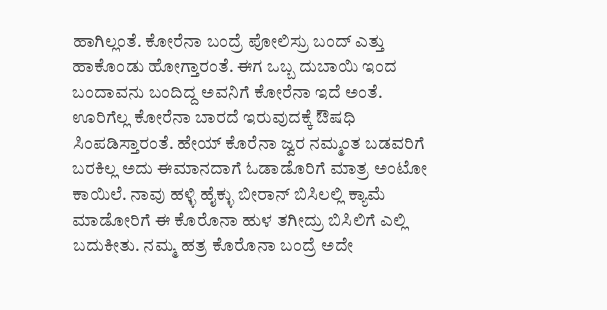ಹಾಗಿಲ್ಲಂತೆ. ಕೋರೆನಾ ಬಂದ್ರೆ ಪೋಲಿಸ್ರು ಬಂದ್ ಎತ್ತು ಹಾಕೊಂಡು ಹೋಗ್ತಾರಂತೆ. ಈಗ ಒಬ್ಬ ದುಬಾಯಿ ಇಂದ ಬಂದಾವನು ಬಂದಿದ್ದ ಅವನಿಗೆ ಕೋರೆನಾ ಇದೆ ಅಂತೆ. ಊರಿಗೆಲ್ಲ ಕೋರೆನಾ ಬಾರದೆ ಇರುವುದಕ್ಕೆ ಔಷಧಿ ಸಿಂಪಡಿಸ್ತಾರಂತೆ. ಹೇಯ್ ಕೊರೆನಾ ಜ್ವರ ನಮ್ಮಂತ ಬಡವರಿಗೆ ಬರಕಿಲ್ಲ ಅದು ಈಮಾನದಾಗೆ ಓಡಾಡೊರಿಗೆ ಮಾತ್ರ ಅಂಟೋ ಕಾಯಿಲೆ. ನಾವು ಹಳ್ಳಿ ಹೈಕ್ಳು ಬೀರಾನ್ ಬಿಸಿಲಲ್ಲಿ ಕ್ಯಾಮೆ ಮಾಡೋರಿಗೆ ಈ ಕೊರೊನಾ ಹುಳ ತಗೀದ್ರು ಬಿಸಿಲಿಗೆ ಎಲ್ಲಿ ಬದುಕೀತು. ನಮ್ಮ ಹತ್ರ ಕೊರೊನಾ ಬಂದ್ರೆ ಅದೇ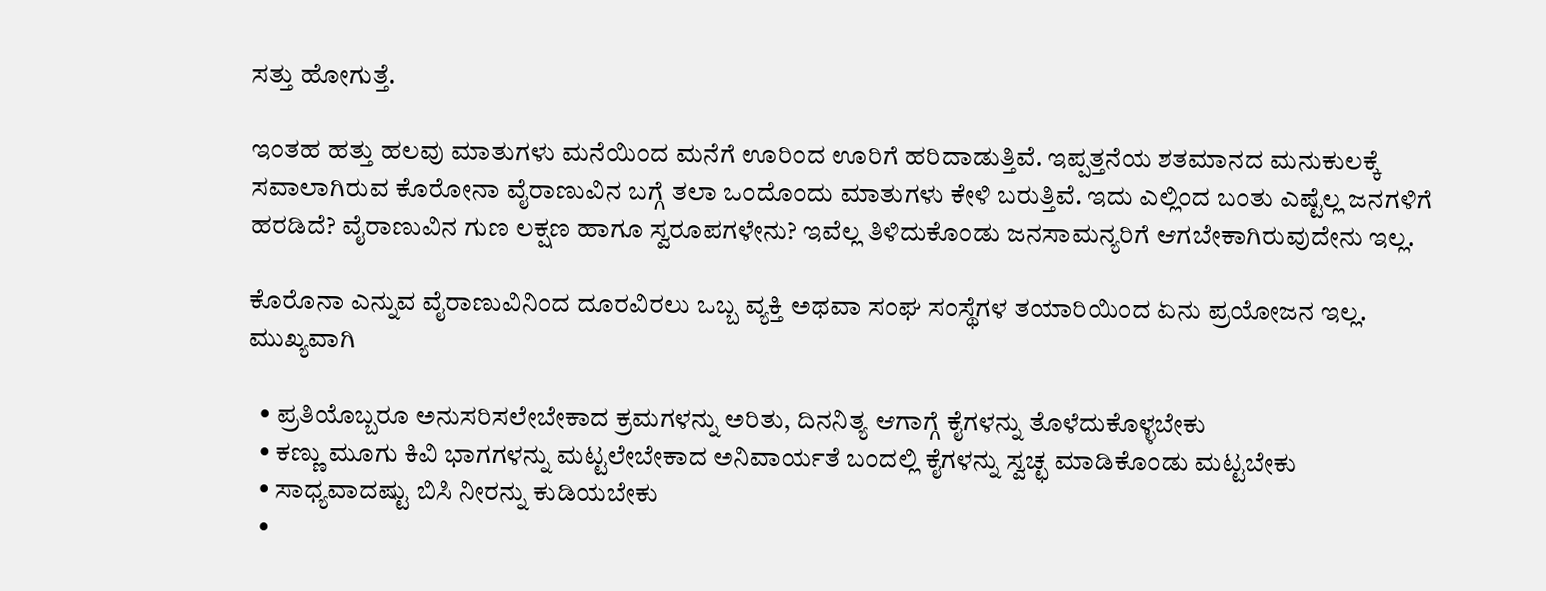ಸತ್ತು ಹೋಗುತ್ತೆ.

ಇಂತಹ ಹತ್ತು ಹಲವು ಮಾತುಗಳು ಮನೆಯಿಂದ ಮನೆಗೆ ಊರಿಂದ ಊರಿಗೆ ಹರಿದಾಡುತ್ತಿವೆ. ಇಪ್ಪತ್ತನೆಯ ಶತಮಾನದ ಮನುಕುಲಕ್ಕೆ ಸವಾಲಾಗಿರುವ ಕೊರೋನಾ ವೈರಾಣುವಿನ ಬಗ್ಗೆ ತಲಾ ಒಂದೊಂದು ಮಾತುಗಳು ಕೇಳಿ ಬರುತ್ತಿವೆ. ಇದು ಎಲ್ಲಿಂದ ಬಂತು ಎಷ್ಟೆಲ್ಲ ಜನಗಳಿಗೆ ಹರಡಿದೆ? ವೈರಾಣುವಿನ ಗುಣ ಲಕ್ಷಣ ಹಾಗೂ ಸ್ವರೂಪಗಳೇನು? ಇವೆಲ್ಲ ತಿಳಿದುಕೊಂಡು ಜನಸಾಮನ್ಯರಿಗೆ ಆಗಬೇಕಾಗಿರುವುದೇನು ಇಲ್ಲ.

ಕೊರೊನಾ ಎನ್ನುವ ವೈರಾಣುವಿನಿಂದ ದೂರವಿರಲು ಒಬ್ಬ ವ್ಯಕ್ತಿ ಅಥವಾ ಸಂಘ ಸಂಸ್ಥೆಗಳ ತಯಾರಿಯಿಂದ ಏನು ಪ್ರಯೋಜನ ಇಲ್ಲ.
ಮುಖ್ಯವಾಗಿ

  • ಪ್ರತಿಯೊಬ್ಬರೂ ಅನುಸರಿಸಲೇಬೇಕಾದ ಕ್ರಮಗಳನ್ನು ಅರಿತು, ದಿನನಿತ್ಯ ಆಗಾಗ್ಗೆ ಕೈಗಳನ್ನು ತೊಳೆದುಕೊಳ್ಳಬೇಕು
  • ಕಣ್ಣು ಮೂಗು ಕಿವಿ ಭಾಗಗಳನ್ನು ಮಟ್ಟಲೇಬೇಕಾದ ಅನಿವಾರ್ಯತೆ ಬಂದಲ್ಲಿ ಕೈಗಳನ್ನು ಸ್ವಚ್ಛ ಮಾಡಿಕೊಂಡು ಮಟ್ಟಬೇಕು
  • ಸಾಧ್ಯವಾದಷ್ಟು ಬಿಸಿ ನೀರನ್ನು ಕುಡಿಯಬೇಕು
  •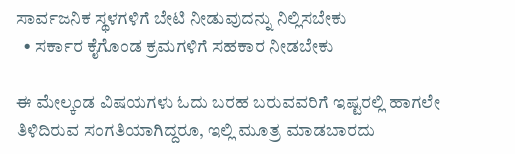ಸಾರ್ವಜನಿಕ ಸ್ಥಳಗಳಿಗೆ ಬೇಟಿ ನೀಡುವುದನ್ನು ನಿಲ್ಲಿಸಬೇಕು
  • ಸರ್ಕಾರ ಕೈಗೊಂಡ ಕ್ರಮಗಳಿಗೆ ಸಹಕಾರ ನೀಡಬೇಕು

ಈ ಮೇಲ್ಕಂಡ ವಿಷಯಗಳು ಓದು ಬರಹ ಬರುವವರಿಗೆ ಇಷ್ಟರಲ್ಲಿ ಹಾಗಲೇ ತಿಳಿದಿರುವ ಸಂಗತಿಯಾಗಿದ್ದರೂ, ಇಲ್ಲಿ ಮೂತ್ರ ಮಾಡಬಾರದು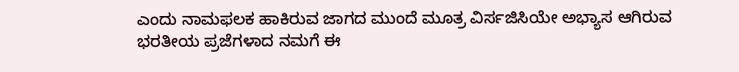ಎಂದು ನಾಮಫಲಕ ಹಾಕಿರುವ ಜಾಗದ ಮುಂದೆ ಮೂತ್ರ ವಿರ್ಸಜಿಸಿಯೇ ಅಭ್ಯಾಸ ಆಗಿರುವ ಭರತೀಯ ಪ್ರಜೆಗಳಾದ ನಮಗೆ ಈ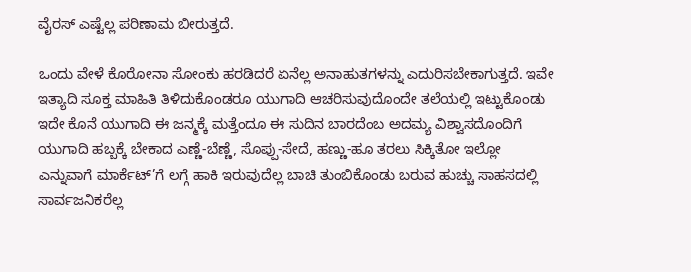ವೈರಸ್ ಎಷ್ಟೆಲ್ಲ ಪರಿಣಾಮ ಬೀರುತ್ತದೆ.

ಒಂದು ವೇಳೆ ಕೊರೋನಾ ಸೋಂಕು ಹರಡಿದರೆ ಏನೆಲ್ಲ ಅನಾಹುತಗಳನ್ನು ಎದುರಿಸಬೇಕಾಗುತ್ತದೆ. ಇವೇ ಇತ್ಯಾದಿ ಸೂಕ್ತ ಮಾಹಿತಿ ತಿಳಿದುಕೊಂಡರೂ ಯುಗಾದಿ ಆಚರಿಸುವುದೊಂದೇ ತಲೆಯಲ್ಲಿ ಇಟ್ಟುಕೊಂಡು ಇದೇ ಕೊನೆ ಯುಗಾದಿ ಈ ಜನ್ಮಕ್ಕೆ ಮತ್ತೆಂದೂ ಈ ಸುದಿನ ಬಾರದೆಂಬ ಅದಮ್ಯ ವಿಶ್ವಾಸದೊಂದಿಗೆ ಯುಗಾದಿ ಹಬ್ಬಕ್ಕೆ ಬೇಕಾದ ಎಣ್ಣೆ-ಬೆಣ್ಣೆ, ಸೊಪ್ಪು-ಸೇದೆ, ಹಣ್ಣು-ಹೂ ತರಲು ಸಿಕ್ಕಿತೋ ಇಲ್ಲೋ ಎನ್ನುವಾಗೆ ಮಾರ್ಕೆಟ್’ಗೆ ಲಗ್ಗೆ ಹಾಕಿ ಇರುವುದೆಲ್ಲ ಬಾಚಿ ತುಂಬಿಕೊಂಡು ಬರುವ ಹುಚ್ಚು ಸಾಹಸದಲ್ಲಿ ಸಾರ್ವಜನಿಕರೆಲ್ಲ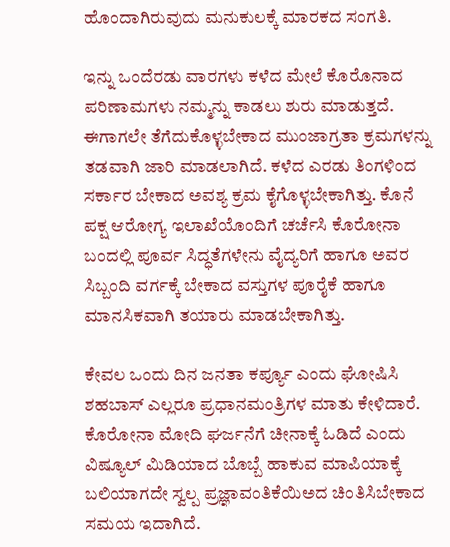ಹೊಂದಾಗಿರುವುದು ಮನುಕುಲಕ್ಕೆ ಮಾರಕದ ಸಂಗತಿ.

ಇನ್ನು ಒಂದೆರಡು ವಾರಗಳು ಕಳೆದ ಮೇಲೆ ಕೊರೊನಾದ ಪರಿಣಾಮಗಳು ನಮ್ಮನ್ನು ಕಾಡಲು ಶುರು ಮಾಡುತ್ತದೆ. ಈಗಾಗಲೇ ತೆಗೆದುಕೊಳ್ಳಬೇಕಾದ ಮುಂಜಾಗ್ರತಾ ಕ್ರಮಗಳನ್ನು ತಡವಾಗಿ ಜಾರಿ ಮಾಡಲಾಗಿದೆ. ಕಳೆದ ಎರಡು ತಿಂಗಳಿಂದ ಸರ್ಕಾರ ಬೇಕಾದ ಅವಶ್ಯ ಕ್ರಮ ಕೈಗೊಳ್ಳಬೇಕಾಗಿತ್ತು. ಕೊನೆ ಪಕ್ಷ ಆರೋಗ್ಯ ಇಲಾಖೆಯೊಂದಿಗೆ ಚರ್ಚೆಸಿ ಕೊರೋನಾ ಬಂದಲ್ಲಿ ಪೂರ್ವ ಸಿದ್ಧತೆಗಳೇನು ವೈದ್ಯರಿಗೆ ಹಾಗೂ ಅವರ ಸಿಬ್ಬಂದಿ ವರ್ಗಕ್ಕೆ ಬೇಕಾದ ವಸ್ತುಗಳ ಪೂರೈಕೆ ಹಾಗೂ ಮಾನಸಿಕವಾಗಿ ತಯಾರು ಮಾಡಬೇಕಾಗಿತ್ತು.

ಕೇವಲ ಒಂದು ದಿನ ಜನತಾ ಕರ್ಪ್ಯೂ ಎಂದು ಘೋಷಿಸಿ ಶಹಬಾಸ್ ಎಲ್ಲರೂ ಪ್ರಧಾನಮಂತ್ರಿಗಳ ಮಾತು ಕೇಳಿದಾರೆ. ಕೊರೋನಾ ಮೋದಿ ಘರ್ಜನೆಗೆ ಚೀನಾಕ್ಕೆ ಓಡಿದೆ ಎಂದು ವಿಷ್ಯೂಲ್ ಮಿಡಿಯಾದ ಬೊಬ್ಬೆ ಹಾಕುವ ಮಾಪಿಯಾಕ್ಕೆ ಬಲಿಯಾಗದೇ ಸ್ವಲ್ಪ ಪ್ರಜ್ಞಾವಂತಿಕೆಯಿಅದ ಚಿಂತಿಸಿಬೇಕಾದ ಸಮಯ ಇದಾಗಿದೆ.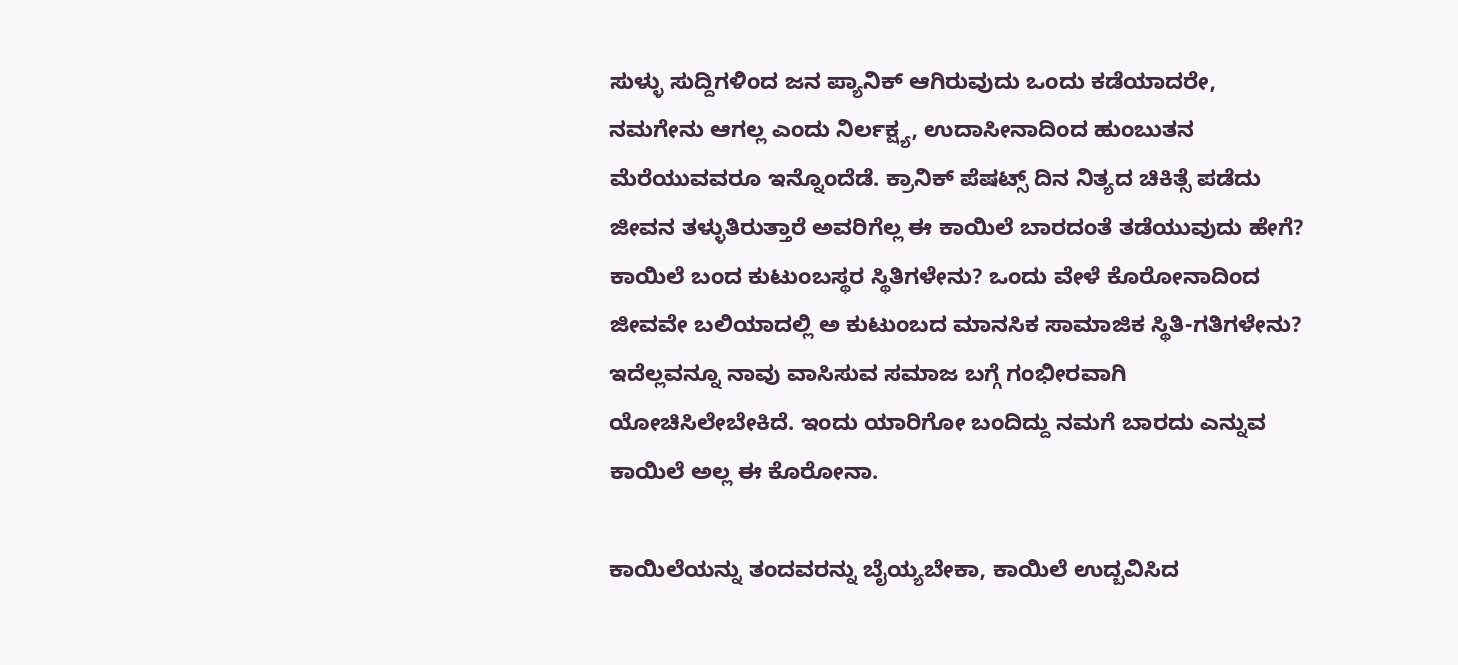ಸುಳ್ಳು ಸುದ್ದಿಗಳಿಂದ ಜನ ಪ್ಯಾನಿಕ್ ಆಗಿರುವುದು ಒಂದು ಕಡೆಯಾದರೇ, ನಮಗೇನು ಆಗಲ್ಲ ಎಂದು ನಿರ್ಲಕ್ಷ್ಯ, ಉದಾಸೀನಾದಿಂದ ಹುಂಬುತನ ಮೆರೆಯುವವರೂ ಇನ್ನೊಂದೆಡೆ. ಕ್ರಾನಿಕ್ ಪೆಷಟ್ಸ್‌ ದಿನ ನಿತ್ಯದ ಚಿಕಿತ್ಸೆ ಪಡೆದು ಜೀವನ ತಳ್ಳುತಿರುತ್ತಾರೆ ಅವರಿಗೆಲ್ಲ ಈ ಕಾಯಿಲೆ ಬಾರದಂತೆ ತಡೆಯುವುದು ಹೇಗೆ? ಕಾಯಿಲೆ ಬಂದ ಕುಟುಂಬಸ್ಥರ ಸ್ಥಿತಿಗಳೇನು? ಒಂದು ವೇಳೆ ಕೊರೋನಾದಿಂದ ಜೀವವೇ ಬಲಿಯಾದಲ್ಲಿ ಅ ಕುಟುಂಬದ ಮಾನಸಿಕ ಸಾಮಾಜಿಕ ಸ್ಥಿತಿ-ಗತಿಗಳೇನು? ಇದೆಲ್ಲವನ್ನೂ ನಾವು ವಾಸಿಸುವ ಸಮಾಜ ಬಗ್ಗೆ ಗಂಭೀರವಾಗಿ ಯೋಚಿಸಿಲೇಬೇಕಿದೆ. ಇಂದು ಯಾರಿಗೋ ಬಂದಿದ್ದು ನಮಗೆ ಬಾರದು ಎನ್ನುವ ಕಾಯಿಲೆ ಅಲ್ಲ ಈ ಕೊರೋನಾ.

ಕಾಯಿಲೆಯನ್ನು ತಂದವರನ್ನು ಬೈಯ್ಯಬೇಕಾ, ಕಾಯಿಲೆ ಉದ್ಬವಿಸಿದ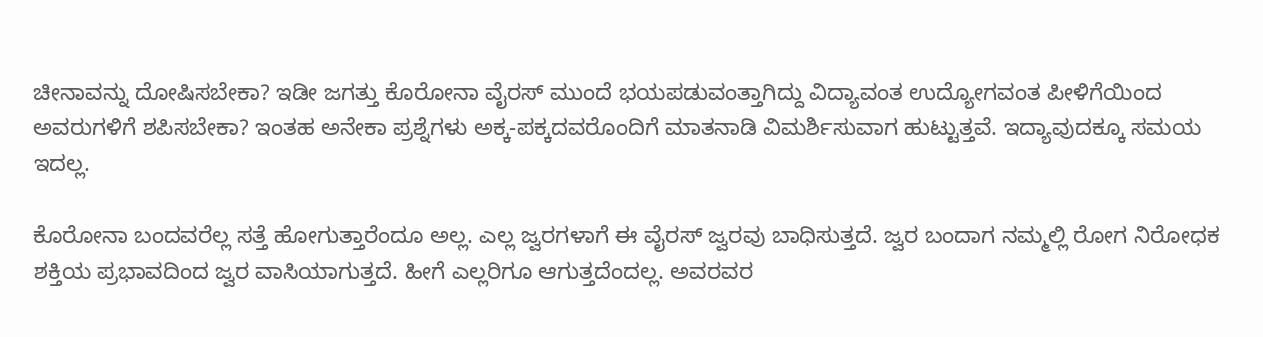ಚೀನಾವನ್ನು ದೋಷಿಸಬೇಕಾ? ಇಡೀ ಜಗತ್ತು ಕೊರೋನಾ ವೈರಸ್ ಮುಂದೆ ಭಯಪಡುವಂತ್ತಾಗಿದ್ದು ವಿದ್ಯಾವಂತ ಉದ್ಯೋಗವಂತ ಪೀಳಿಗೆಯಿಂದ ಅವರುಗಳಿಗೆ ಶಪಿಸಬೇಕಾ? ಇಂತಹ ಅನೇಕಾ ಪ್ರಶ್ನೆಗಳು ಅಕ್ಕ-ಪಕ್ಕದವರೊಂದಿಗೆ ಮಾತನಾಡಿ ವಿಮರ್ಶಿಸುವಾಗ ಹುಟ್ಟುತ್ತವೆ. ಇದ್ಯಾವುದಕ್ಕೂ ಸಮಯ ಇದಲ್ಲ.

ಕೊರೋನಾ ಬಂದವರೆಲ್ಲ ಸತ್ತೆ ಹೋಗುತ್ತಾರೆಂದೂ ಅಲ್ಲ. ಎಲ್ಲ ಜ್ವರಗಳಾಗೆ ಈ ವೈರಸ್ ಜ್ವರವು ಬಾಧಿಸುತ್ತದೆ. ಜ್ವರ ಬಂದಾಗ ನಮ್ಮಲ್ಲಿ ರೋಗ ನಿರೋಧಕ ಶಕ್ತಿಯ ಪ್ರಭಾವದಿಂದ ಜ್ವರ ವಾಸಿಯಾಗುತ್ತದೆ. ಹೀಗೆ ಎಲ್ಲರಿಗೂ ಆಗುತ್ತದೆಂದಲ್ಲ. ಅವರವರ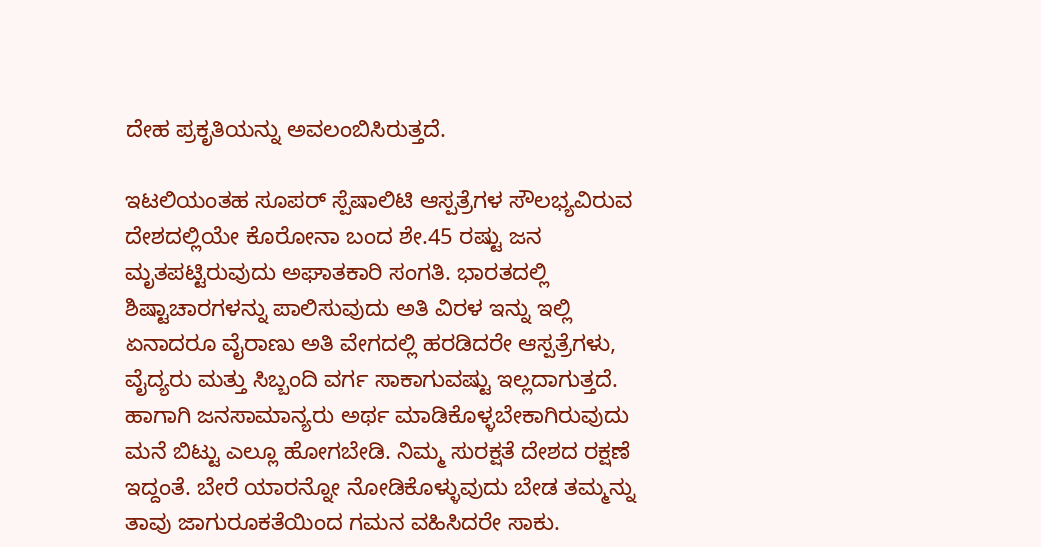ದೇಹ ಪ್ರಕೃತಿಯನ್ನು ಅವಲಂಬಿಸಿರುತ್ತದೆ.

ಇಟಲಿಯಂತಹ ಸೂಪರ್ ಸ್ಪೆಷಾಲಿಟಿ ಆಸ್ಪತ್ರೆಗಳ ಸೌಲಭ್ಯವಿರುವ ದೇಶದಲ್ಲಿಯೇ ಕೊರೋನಾ ಬಂದ ಶೇ.45 ರಷ್ಟು ಜನ ಮೃತಪಟ್ಟಿರುವುದು ಅಘಾತಕಾರಿ ಸಂಗತಿ. ಭಾರತದಲ್ಲಿ ಶಿಷ್ಟಾಚಾರಗಳನ್ನು ಪಾಲಿಸುವುದು ಅತಿ ವಿರಳ ಇನ್ನು ಇಲ್ಲಿ ಏನಾದರೂ ವೈರಾಣು ಅತಿ ವೇಗದಲ್ಲಿ ಹರಡಿದರೇ ಆಸ್ಪತ್ರೆಗಳು, ವೈದ್ಯರು ಮತ್ತು ಸಿಬ್ಬಂದಿ ವರ್ಗ ಸಾಕಾಗುವಷ್ಟು ಇಲ್ಲದಾಗುತ್ತದೆ. ಹಾಗಾಗಿ ಜನಸಾಮಾನ್ಯರು ಅರ್ಥ ಮಾಡಿಕೊಳ್ಳಬೇಕಾಗಿರುವುದು ಮನೆ ಬಿಟ್ಟು ಎಲ್ಲೂ ಹೋಗಬೇಡಿ. ನಿಮ್ಮ ಸುರಕ್ಷತೆ ದೇಶದ ರಕ್ಷಣೆ ಇದ್ದಂತೆ. ಬೇರೆ ಯಾರನ್ನೋ ನೋಡಿಕೊಳ್ಳುವುದು ಬೇಡ ತಮ್ಮನ್ನು ತಾವು ಜಾಗುರೂಕತೆಯಿಂದ ಗಮನ ವಹಿಸಿದರೇ ಸಾಕು.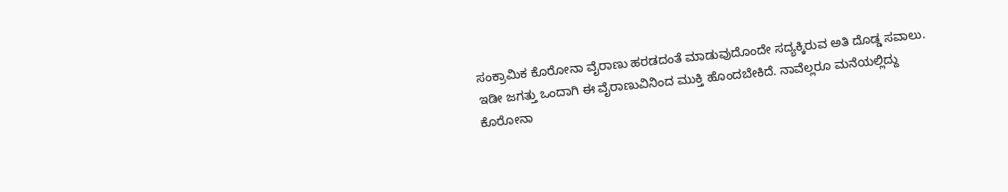ಸಂಕ್ರಾಮಿಕ ಕೊರೋನಾ ವೈರಾಣು ಹರಡದಂತೆ ಮಾಡುವುದೊಂದೇ ಸದ್ಯಕ್ಕಿರುವ ಅತಿ ದೊಡ್ಡ ಸವಾಲು. ಇಡೀ ಜಗತ್ತು ಒಂದಾಗಿ ಈ ವೈರಾಣುವಿನಿಂದ ಮುಕ್ತಿ ಹೊಂದಬೇಕಿದೆ. ನಾವೆಲ್ಲರೂ ಮನೆಯಲ್ಲಿದ್ದು ಕೊರೋನಾ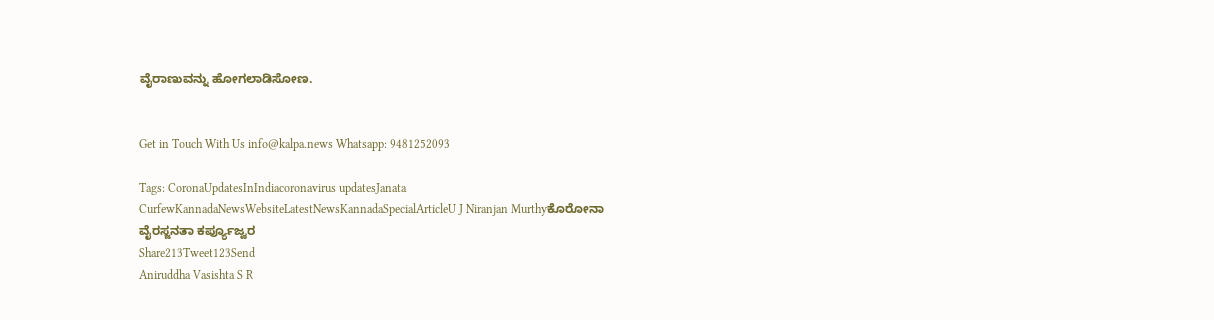ವೈರಾಣುವನ್ನು ಹೋಗಲಾಡಿಸೋಣ.


Get in Touch With Us info@kalpa.news Whatsapp: 9481252093

Tags: CoronaUpdatesInIndiacoronavirus updatesJanata CurfewKannadaNewsWebsiteLatestNewsKannadaSpecialArticleU J Niranjan Murthyಕೊರೋನಾ ವೈರಸ್ಜನತಾ ಕರ್ಪ್ಯೂಜ್ವರ
Share213Tweet123Send
Aniruddha Vasishta S R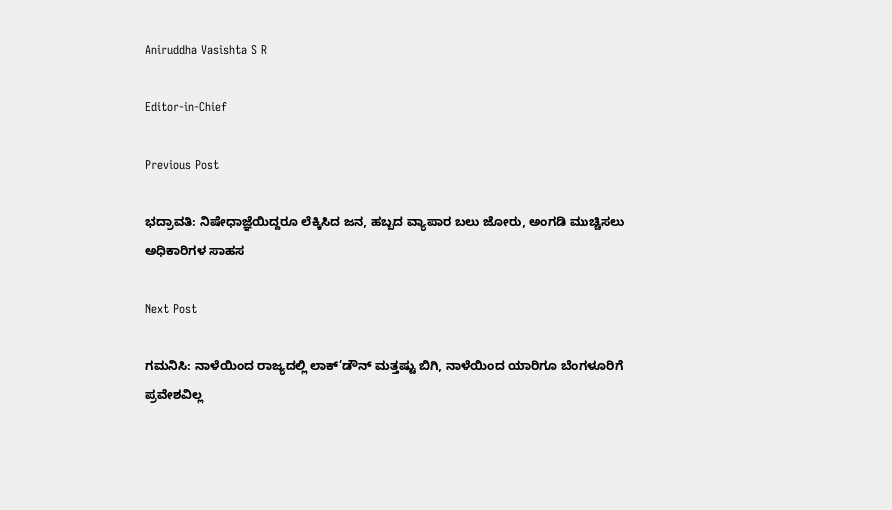Aniruddha Vasishta S R

Editor-in-Chief

Previous Post

ಭದ್ರಾವತಿ: ನಿಷೇಧಾಜ್ಞೆಯಿದ್ದರೂ ಲೆಕ್ಕಿಸಿದ ಜನ, ಹಬ್ಬದ ವ್ಯಾಪಾರ ಬಲು ಜೋರು, ಅಂಗಡಿ ಮುಚ್ಚಿಸಲು ಅಧಿಕಾರಿಗಳ ಸಾಹಸ

Next Post

ಗಮನಿಸಿ: ನಾಳೆಯಿಂದ ರಾಜ್ಯದಲ್ಲಿ ಲಾಕ್’ಡೌನ್ ಮತ್ತಷ್ಟು ಬಿಗಿ, ನಾಳೆಯಿಂದ ಯಾರಿಗೂ ಬೆಂಗಳೂರಿಗೆ ಪ್ರವೇಶವಿಲ್ಲ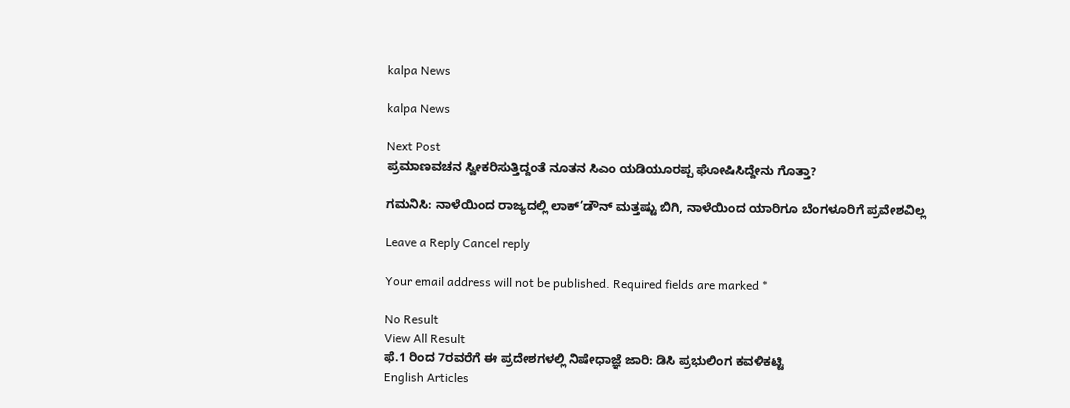kalpa News

kalpa News

Next Post
ಪ್ರಮಾಣವಚನ ಸ್ವೀಕರಿಸುತ್ತಿದ್ದಂತೆ ನೂತನ ಸಿಎಂ ಯಡಿಯೂರಪ್ಪ ಘೋಷಿಸಿದ್ದೇನು ಗೊತ್ತಾ?

ಗಮನಿಸಿ: ನಾಳೆಯಿಂದ ರಾಜ್ಯದಲ್ಲಿ ಲಾಕ್’ಡೌನ್ ಮತ್ತಷ್ಟು ಬಿಗಿ, ನಾಳೆಯಿಂದ ಯಾರಿಗೂ ಬೆಂಗಳೂರಿಗೆ ಪ್ರವೇಶವಿಲ್ಲ

Leave a Reply Cancel reply

Your email address will not be published. Required fields are marked *

No Result
View All Result
ಫೆ.1 ರಿಂದ 7ರವರೆಗೆ ಈ ಪ್ರದೇಶಗಳಲ್ಲಿ ನಿಷೇಧಾಜ್ಞೆ ಜಾರಿ: ಡಿಸಿ ಪ್ರಭುಲಿಂಗ ಕವಳಿಕಟ್ಟಿ
English Articles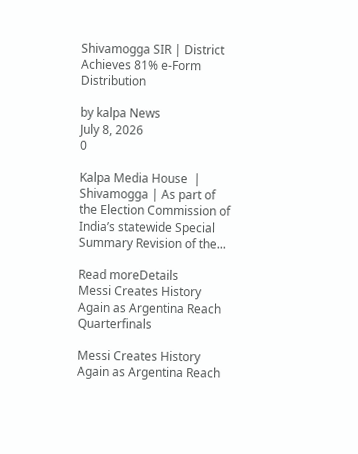Shivamogga SIR | District Achieves 81% e-Form Distribution

by kalpa News
July 8, 2026
0

Kalpa Media House  | Shivamogga | As part of the Election Commission of India’s statewide Special Summary Revision of the...

Read moreDetails
Messi Creates History Again as Argentina Reach Quarterfinals

Messi Creates History Again as Argentina Reach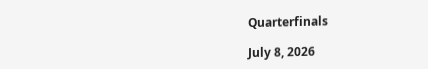Quarterfinals

July 8, 2026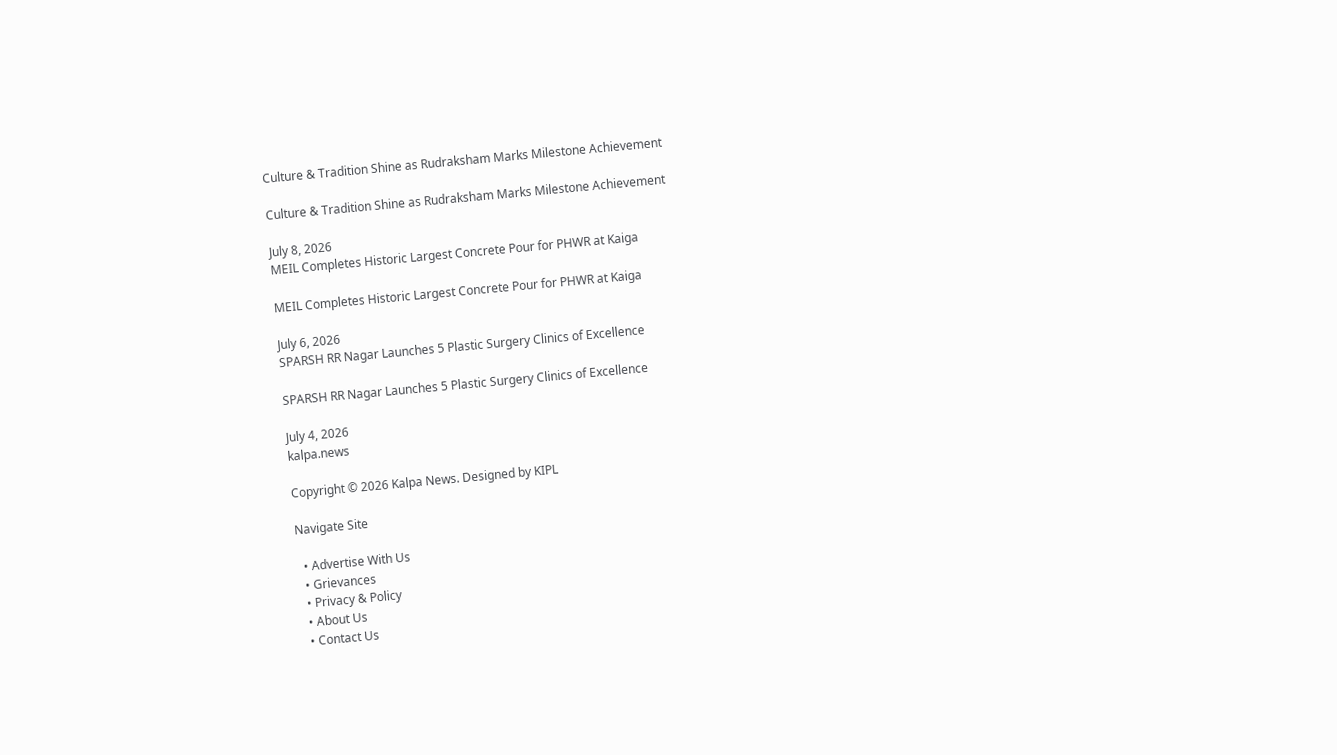Culture & Tradition Shine as Rudraksham Marks Milestone Achievement

Culture & Tradition Shine as Rudraksham Marks Milestone Achievement

July 8, 2026
MEIL Completes Historic Largest Concrete Pour for PHWR at Kaiga

MEIL Completes Historic Largest Concrete Pour for PHWR at Kaiga

July 6, 2026
SPARSH RR Nagar Launches 5 Plastic Surgery Clinics of Excellence

SPARSH RR Nagar Launches 5 Plastic Surgery Clinics of Excellence

July 4, 2026
kalpa.news

Copyright © 2026 Kalpa News. Designed by KIPL

Navigate Site

  • Advertise With Us
  • Grievances
  • Privacy & Policy
  • About Us
  • Contact Us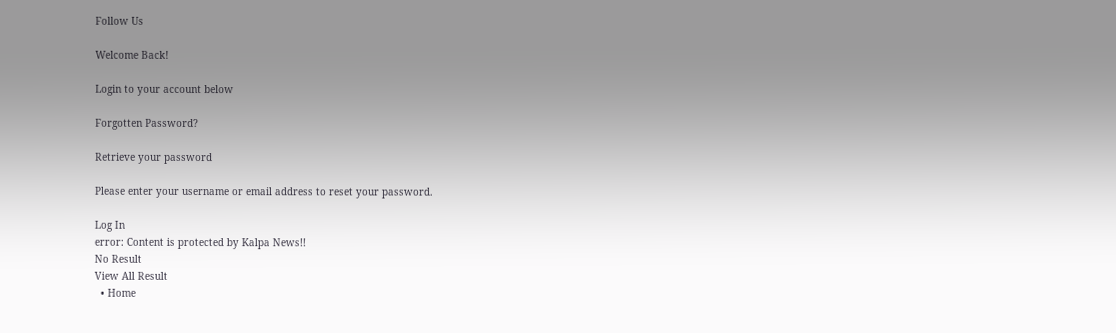Follow Us

Welcome Back!

Login to your account below

Forgotten Password?

Retrieve your password

Please enter your username or email address to reset your password.

Log In
error: Content is protected by Kalpa News!!
No Result
View All Result
  • Home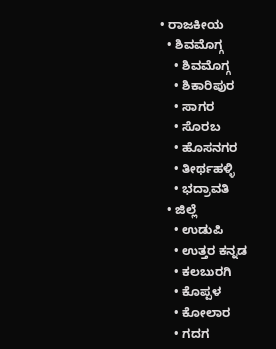• ರಾಜಕೀಯ
  • ಶಿವಮೊಗ್ಗ
    • ಶಿವಮೊಗ್ಗ
    • ಶಿಕಾರಿಪುರ
    • ಸಾಗರ
    • ಸೊರಬ
    • ಹೊಸನಗರ
    • ತೀರ್ಥಹಳ್ಳಿ
    • ಭದ್ರಾವತಿ
  • ಜಿಲ್ಲೆ
    • ಉಡುಪಿ
    • ಉತ್ತರ ಕನ್ನಡ
    • ಕಲಬುರಗಿ
    • ಕೊಪ್ಪಳ
    • ಕೋಲಾರ
    • ಗದಗ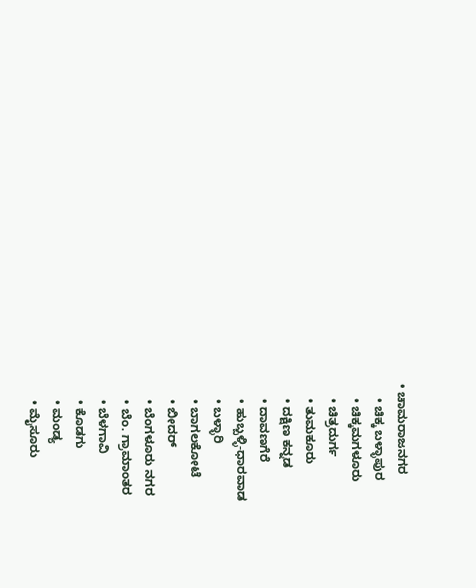• ಚಾಮರಾಜನಗರ
    • ಚಿಕ್ಕ ಬಳ್ಳಾಪುರ
    • ಚಿಕ್ಕಮಗಳೂರು
    • ಚಿತ್ರದುರ್ಗ
    • ತುಮಕೂರು
    • ದಕ್ಷಿಣ ಕನ್ನಡ
    • ದಾವಣಗೆರೆ
    • ಹುಬ್ಬಳ್ಳಿ-ಧಾರವಾಡ
    • ಬಳ್ಳಾರಿ
    • ಬಾಗಲಕೋಟೆ
    • ಬೀದರ್
    • ಬೆಂಗಳೂರು ನಗರ
    • ಬೆಂ. ಗ್ರಾಮಾಂತರ
    • ಬೆಳಗಾವಿ
    • ಕೊಡಗು
    • ಮಂಡ್ಯ
    • ಮೈಸೂರು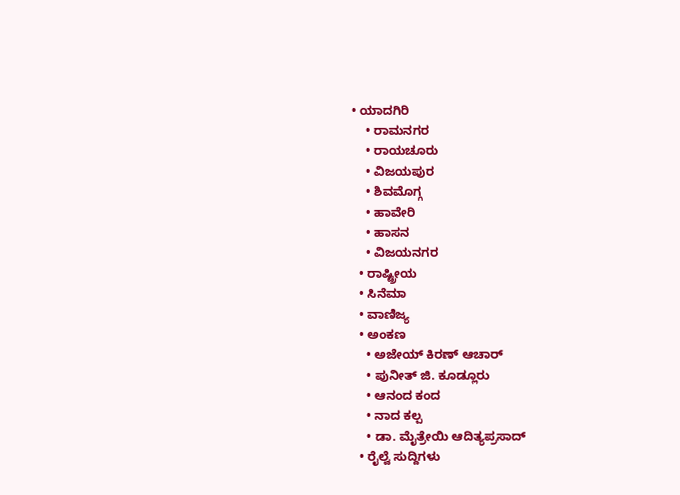• ಯಾದಗಿರಿ
    • ರಾಮನಗರ
    • ರಾಯಚೂರು
    • ವಿಜಯಪುರ
    • ಶಿವಮೊಗ್ಗ
    • ಹಾವೇರಿ
    • ಹಾಸನ
    • ವಿಜಯನಗರ
  • ರಾಷ್ಟ್ರೀಯ
  • ಸಿನೆಮಾ
  • ವಾಣಿಜ್ಯ
  • ಅಂಕಣ
    • ಅಜೇಯ್ ಕಿರಣ್ ಆಚಾರ್
    • ಪುನೀತ್ ಜಿ. ಕೂಡ್ಲೂರು
    • ಆನಂದ ಕಂದ
    • ನಾದ ಕಲ್ಪ
    • ಡಾ. ಮೈತ್ರೇಯಿ ಆದಿತ್ಯಪ್ರಸಾದ್
  • ರೈಲ್ವೆ ಸುದ್ದಿಗಳು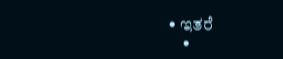• ಇತರೆ
    •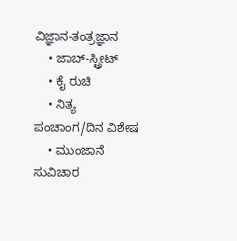ವಿಜ್ಞಾನ-ತಂತ್ರಜ್ಞಾನ
    • ಜಾಬ್-ಸ್ಟ್ರೀಟ್
    • ಕೈ ರುಚಿ
    • ನಿತ್ಯ ಪಂಚಾಂಗ/ದಿನ ವಿಶೇಷ
    • ಮುಂಜಾನೆ ಸುವಿಚಾರ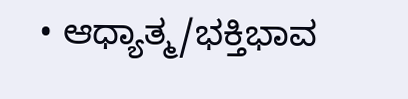• ಆಧ್ಯಾತ್ಮ/ಭಕ್ತಿಭಾವ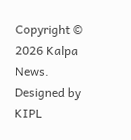Copyright © 2026 Kalpa News. Designed by KIPL